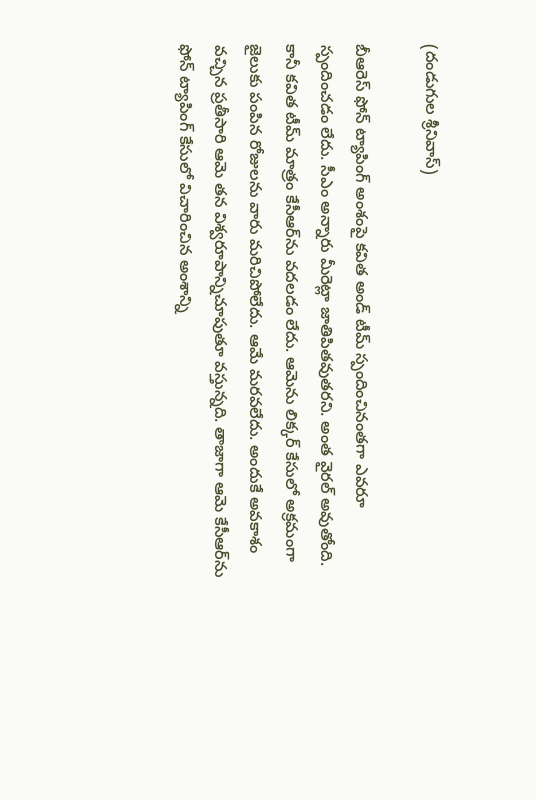(దండుగుల శ్రీ‌నివాస్‌)

బీఆరెస్ ఫోన్ ట్యాపింగ్ అంశంపై క‌విత అండ్ టీమ్ స్పందించినంత‌గా ఎవ‌రూ స్పందించ‌డం లేదు. సీఎం అన్నారు మీరెట్లా జాతిపిత‌వుత‌ర‌ని. అంత వైర‌ల్ అవుతోంది. కానీ క‌విత టీమ్ మాత్రం కేసీఆర్‌ను వ‌ద‌ల‌డం లేదు. ఆమెను లిక్క‌ర్ కేసులో అక్ర‌మంగా జైలుకు పంపిన రోజుల‌ను వారు మరిచిపోలేదు. ఆమే మ‌ర‌వ‌లేదు. అందుకే అవకాశం వ‌చ్చిన ప్ర‌తీసారి ఆమె త‌న విశ్వ‌రూపాన్నిచూపుతూ వ‌స్తున్న‌ది. తాజాగా ఆమె కేసీఆర్‌ను ఫోన్ ట్యాపింగ్ కేసులో విచారించిన అంశాన్ని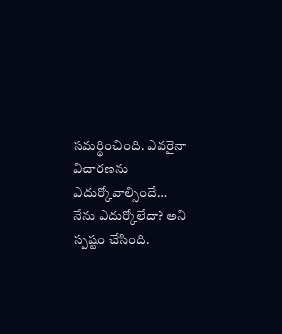స‌మ‌ర్థించింది. ఎవ‌రైనా విచార‌ణను ఎదుర్కోవాల్సిందే… నేను ఎదుర్కోలేదా? అని స్ప‌ష్టం చేసింది.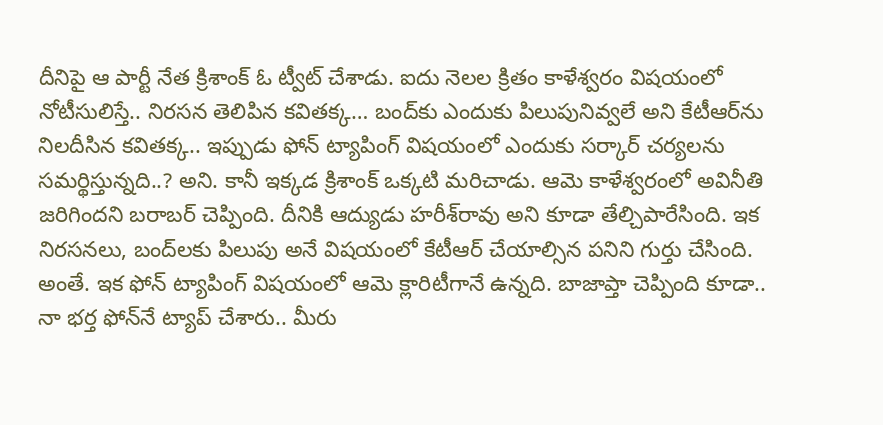దీనిపై ఆ పార్టీ నేత క్రిశాంక్ ఓ ట్వీట్ చేశాడు. ఐదు నెల‌ల క్రితం కాళేశ్వ‌రం విష‌యంలో నోటీసులిస్తే.. నిర‌స‌న తెలిపిన క‌విత‌క్క‌… బంద్‌కు ఎందుకు పిలుపునివ్వ‌లే అని కేటీఆర్‌ను నిల‌దీసిన క‌విత‌క్క‌.. ఇప్పుడు ఫోన్ ట్యాపింగ్ విష‌యంలో ఎందుకు స‌ర్కార్ చ‌ర్య‌ల‌ను స‌మ‌ర్థిస్తున్న‌ది..? అని. కానీ ఇక్క‌డ క్రిశాంక్ ఒక్క‌టి మ‌రిచాడు. ఆమె కాళేశ్వ‌రంలో అవినీతి జ‌రిగింద‌ని బ‌రాబ‌ర్ చెప్పింది. దీనికి ఆద్యుడు హ‌రీశ్‌రావు అని కూడా తేల్చిపారేసింది. ఇక నిర‌స‌న‌లు, బంద్‌ల‌కు పిలుపు అనే విష‌యంలో కేటీఆర్ చేయాల్సిన ప‌నిని గుర్తు చేసింది. అంతే. ఇక ఫోన్ ట్యాపింగ్ విష‌యంలో ఆమె క్లారిటీగానే ఉన్న‌ది. బాజాప్తా చెప్పింది కూడా.. నా భ‌ర్త ఫోన్‌నే ట్యాప్ చేశారు.. మీరు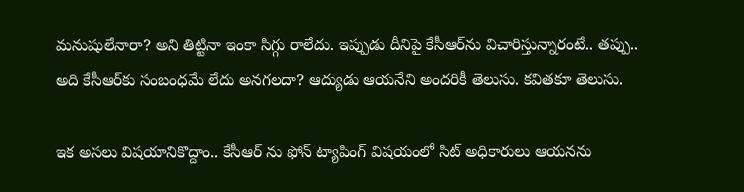మ‌నుషులేనారా? అని తిట్టినా ఇంకా సిగ్గు రాలేదు. ఇప్పుడు దీనిపై కేసీఆర్‌ను విచారిస్తున్నారంటే.. త‌ప్పు.. అది కేసీఆర్‌కు సంబంధమే లేదు అన‌గ‌ల‌దా? ఆద్యుడు ఆయ‌నేని అంద‌రికీ తెలుసు. క‌విత‌కూ తెలుసు.

ఇక అస‌లు విష‌యానికొద్దాం.. కేసీఆర్ ను ఫోన్ ట్యాపింగ్ విష‌యంలో సిట్ అధికారులు ఆయ‌నను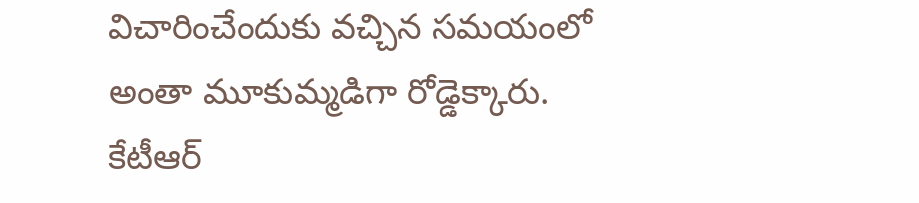విచారించేందుకు వ‌చ్చిన స‌మ‌యంలో అంతా మూకుమ్మ‌డిగా రోడ్డెక్కారు. కేటీఆర్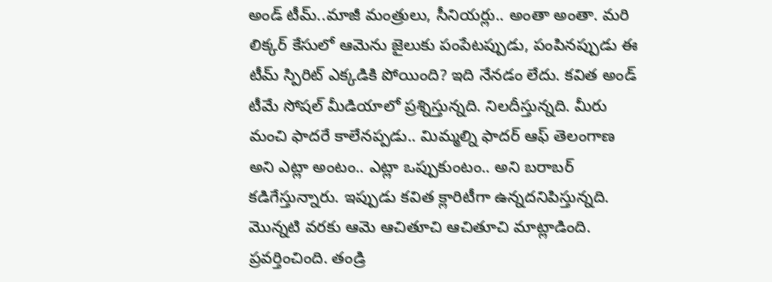అండ్ టీమ్‌..మాజీ మంత్రులు, సీనియ‌ర్లు.. అంతా అంతా. మ‌రి లిక్క‌ర్ కేసులో ఆమెను జైలుకు పంపేట‌ప్పుడు, పంపిన‌ప్పుడు ఈ టీమ్ స్పిరిట్ ఎక్క‌డికి పోయింది? ఇది నేన‌డం లేదు. క‌విత అండ్ టీమే సోష‌ల్ మీడియాలో ప్రశ్నిస్తున్న‌ది. నిల‌దీస్తున్న‌ది. మీరు మంచి ఫాద‌రే కాలేన‌ప్ప‌డు.. మిమ్మ‌ల్ని ఫాద‌ర్ ఆఫ్ తెలంగాణ అని ఎట్లా అంటం.. ఎట్లా ఒప్పుకుంటం.. అని బ‌రాబ‌ర్ క‌డిగేస్తున్నారు. ఇప్పుడు క‌విత క్లారిటీగా ఉన్న‌ద‌నిపిస్తున్న‌ది. మొన్న‌టి వ‌ర‌కు ఆమె ఆచితూచి ఆచితూచి మాట్లాడింది. ప్ర‌వ‌ర్తించింది. తండ్రి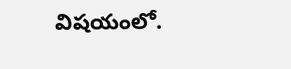విష‌యంలో.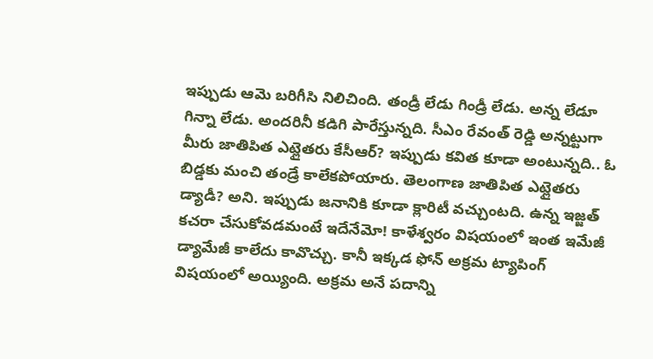ఇప్పుడు ఆమె బ‌రిగీసి నిలిచింది. తండ్రీ లేడు గిండ్రీ లేడు. అన్న లేడూ గిన్నా లేడు. అంద‌రినీ క‌డిగి పారేస్తున్న‌ది. సీఎం రేవంత్ రెడ్డి అన్న‌ట్టుగా మీరు జాతిపిత ఎట్లైత‌రు కేసీఆర్‌? ఇప్పుడు క‌విత కూడా అంటున్న‌ది.. ఓ బిడ్డ‌కు మంచి తండ్రే కాలేక‌పోయారు. తెలంగాణ జాతిపిత ఎట్లైత‌రు డ్యాడీ? అని. ఇప్పుడు జ‌నానికి కూడా క్లారిటీ వ‌చ్చుంట‌ది. ఉన్న ఇజ్జ‌త్ క‌చ‌రా చేసుకోవ‌డ‌మంటే ఇదేనేమో! కాళేశ్వ‌రం విష‌యంలో ఇంత ఇమేజీ డ్యామేజీ కాలేదు కావొచ్చు. కానీ ఇక్క‌డ ఫోన్ అక్ర‌మ ట్యాపింగ్ విష‌యంలో అయ్యింది. అక్ర‌మ అనే ప‌దాన్ని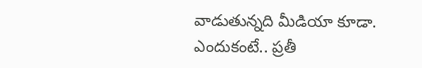వాడుతున్న‌ది మీడియా కూడా. ఎందుకంటే.. ప్ర‌తీ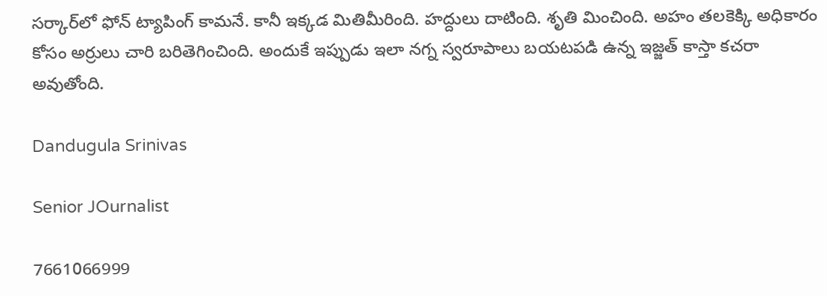స‌ర్కార్‌లో ఫోన్ ట్యాపింగ్ కామ‌నే. కానీ ఇక్క‌డ మితిమీరింది. హ‌ద్దులు దాటింది. శృతి మించింది. అహం త‌ల‌కెక్కి అధికారం కోసం అర్రులు చారి బ‌రితెగించింది. అందుకే ఇప్పుడు ఇలా న‌గ్న స్వ‌రూపాలు బ‌య‌ట‌ప‌డి ఉన్న ఇజ్జ‌త్ కాస్తా క‌చ‌రా అవుతోంది.

Dandugula Srinivas

Senior JOurnalist

7661066999